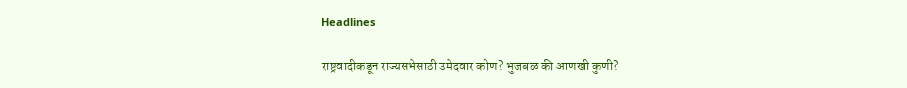Headlines

राष्ट्रवादीकडून राज्यसभेसाठी उमेदवार कोण? भुजबळ की आणखी कुणी?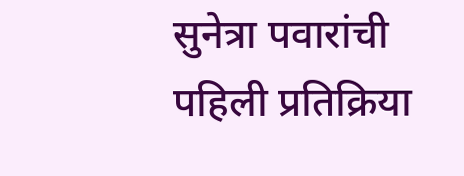सुनेत्रा पवारांची पहिली प्रतिक्रिया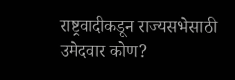राष्ट्रवादीकडून राज्यसभेसाठी उमेदवार कोण?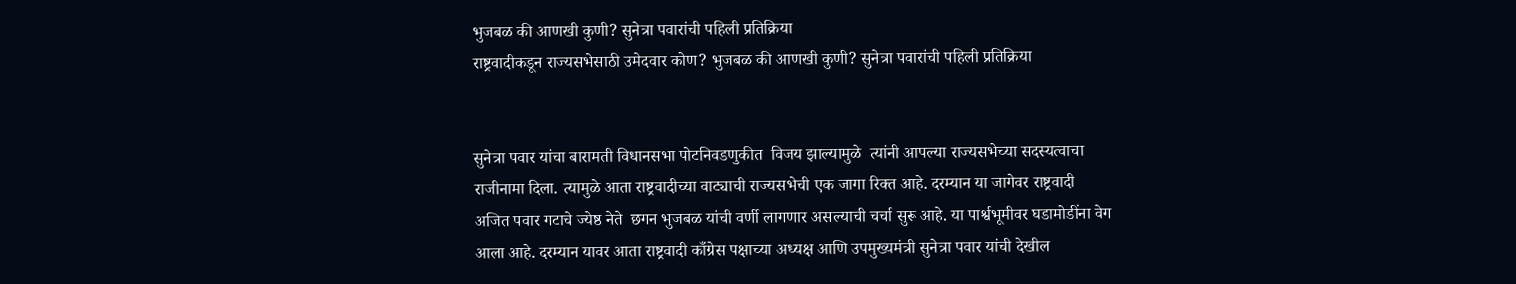भुजबळ की आणखी कुणी? सुनेत्रा पवारांची पहिली प्रतिक्रिया
राष्ट्रवादीकडून राज्यसभेसाठी उमेदवार कोण? भुजबळ की आणखी कुणी? सुनेत्रा पवारांची पहिली प्रतिक्रिया


सुनेत्रा पवार यांचा बारामती विधानसभा पोटनिवडणुकीत  विजय झाल्यामुळे  त्यांनी आपल्या राज्यसभेच्या सदस्यत्वाचा राजीनामा दिला. त्यामुळे आता राष्ट्रवादीच्या वाट्याची राज्यसभेची एक जागा रिक्त आहे. दरम्यान या जागेवर राष्ट्रवादी अजित पवार गटाचे ज्येष्ठ नेते  छगन भुजबळ यांची वर्णी लागणार असल्याची चर्चा सुरू आहे. या पार्श्वभूमीवर घडामोडींना वेग आला आहे. दरम्यान यावर आता राष्ट्रवादी काँग्रेस पक्षाच्या अध्यक्ष आणि उपमुख्यमंत्री सुनेत्रा पवार यांची देखील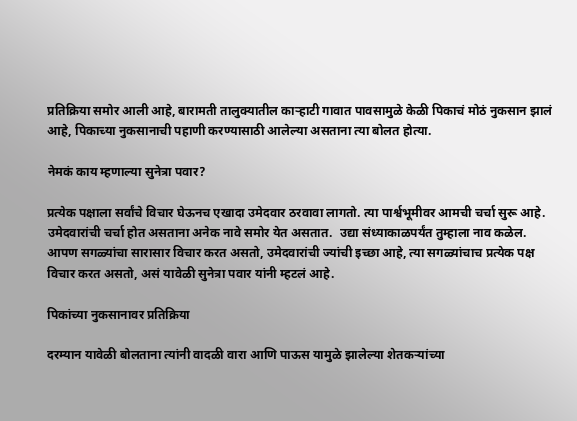प्रतिक्रिया समोर आली आहे, बारामती तालुक्यातील काऱ्हाटी गावात पावसामुळे केळी पिकाचं मोठं नुकसान झालं आहे, पिकाच्या नुकसानाची पहाणी करण्यासाठी आलेल्या असताना त्या बोलत होत्या.

नेमकं काय म्हणाल्या सुनेत्रा पवार?

प्रत्येक पक्षाला सर्वांचे विचार घेऊनच एखादा उमेदवार ठरवावा लागतो. त्या पार्श्वभूमीवर आमची चर्चा सुरू आहे. उमेदवारांची चर्चा होत असताना अनेक नावे समोर येत असतात.  उद्या संध्याकाळपर्यंत तुम्हाला नाव कळेल. आपण सगळ्यांचा सारासार विचार करत असतो, उमेदवारांची ज्यांची इच्छा आहे, त्या सगळ्यांचाच प्रत्येक पक्ष विचार करत असतो, असं यावेळी सुनेत्रा पवार यांनी म्हटलं आहे.

पिकांच्या नुकसानावर प्रतिक्रिया

दरम्यान यावेळी बोलताना त्यांनी वादळी वारा आणि पाऊस यामुळे झालेल्या शेतकऱ्यांच्या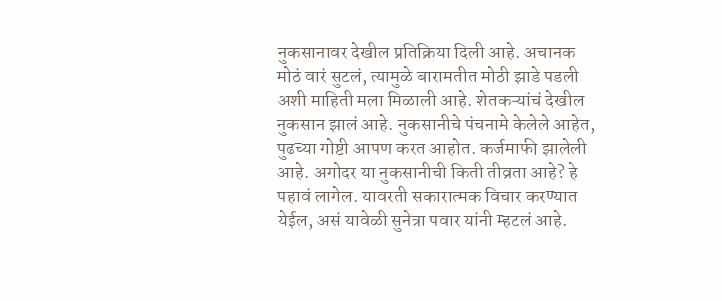नुकसानावर देखील प्रतिक्रिया दिली आहे. अचानक मोठं वारं सुटलं, त्यामुळे बारामतीत मोठी झाडे पडली अशी माहिती मला मिळाली आहे. शेतकऱ्यांचं देखील नुकसान झालं आहे. नुकसानीचे पंचनामे केलेले आहेत, पुढच्या गोष्टी आपण करत आहोत. कर्जमाफी झालेली आहे. अगोदर या नुकसानीची किती तीव्रता आहे? हे पहावं लागेल. यावरती सकारात्मक विचार करण्यात येईल, असं यावेळी सुनेत्रा पवार यांनी म्हटलं आहे.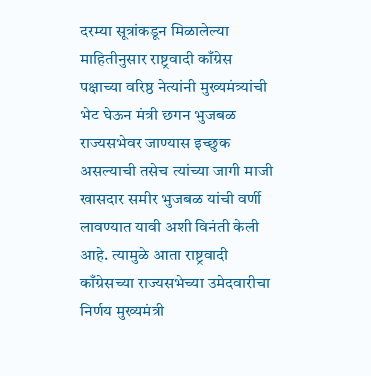दरम्या सूत्रांकडून मिळालेल्या माहितीनुसार राष्ट्रवादी काँग्रेस पक्षाच्या वरिष्ठ नेत्यांनी मुख्यमंत्र्यांची भेट घेऊन मंत्री छगन भुजबळ राज्यसभेवर जाण्यास इच्छुक असल्याची तसेच त्यांच्या जागी माजी खासदार समीर भुजबळ यांची वर्णी लावण्यात यावी अशी विनंती केली आहे. त्यामुळे आता राष्ट्रवादी काँग्रेसच्या राज्यसभेच्या उमेदवारीचा निर्णय मुख्यमंत्री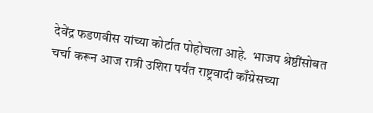देवेंद्र फडणवीस यांच्या कोर्टात पोहोचला आहे.  भाजप श्रेष्ठींसोबत चर्चा करून आज रात्री उशिरा पर्यंत राष्ट्रवादी काँग्रेसच्या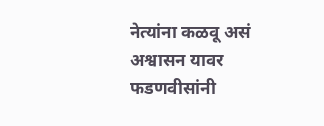नेत्यांना कळवू असं अश्वासन यावर फडणवीसांनी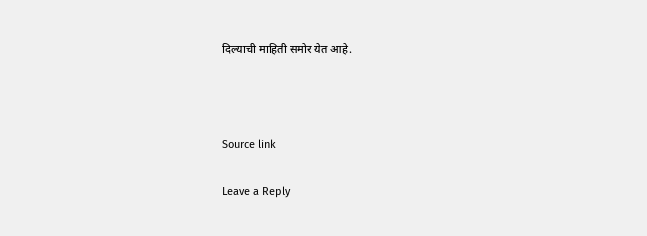दिल्याची माहिती समोर येत आहे.



Source link

Leave a Reply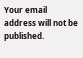Your email address will not be published.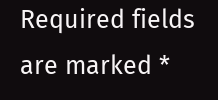Required fields are marked *